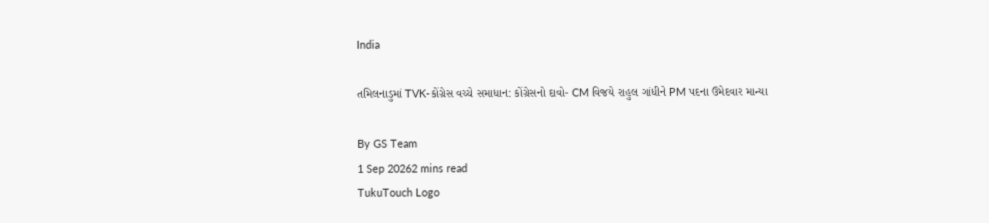India

તમિલનાડુમાં TVK-કોંગ્રેસ વચ્ચે સમાધાન: કોંગ્રેસનો દાવો- CM વિજયે રાહુલ ગાંધીને PM પદના ઉમેદવાર માન્યા

By GS Team
1 Sep 20262 mins read
TukuTouch Logo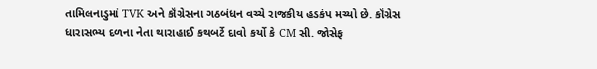તામિલનાડુમાં TVK અને કૉંગ્રેસના ગઠબંધન વચ્ચે રાજકીય હડકંપ મચ્યો છે. કૉંગ્રેસ ધારાસભ્ય દળના નેતા થારાહાઈ કથબર્ટે દાવો કર્યો કે CM સી. જોસેફ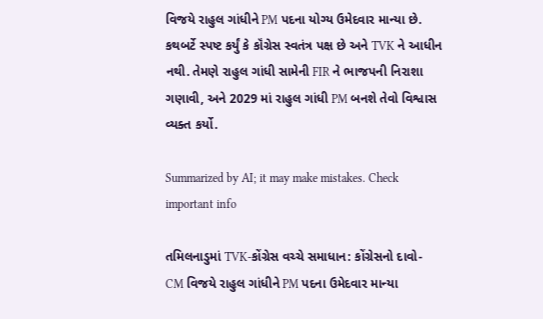વિજયે રાહુલ ગાંધીને PM પદના યોગ્ય ઉમેદવાર માન્યા છે. કથબર્ટે સ્પષ્ટ કર્યું કે કૉંગ્રેસ સ્વતંત્ર પક્ષ છે અને TVK ને આધીન નથી. તેમણે રાહુલ ગાંધી સામેની FIR ને ભાજપની નિરાશા ગણાવી, અને 2029 માં રાહુલ ગાંધી PM બનશે તેવો વિશ્વાસ વ્યક્ત કર્યો.

Summarized by AI; it may make mistakes. Check important info

તમિલનાડુમાં TVK-કોંગ્રેસ વચ્ચે સમાધાન: કોંગ્રેસનો દાવો- CM વિજયે રાહુલ ગાંધીને PM પદના ઉમેદવાર માન્યા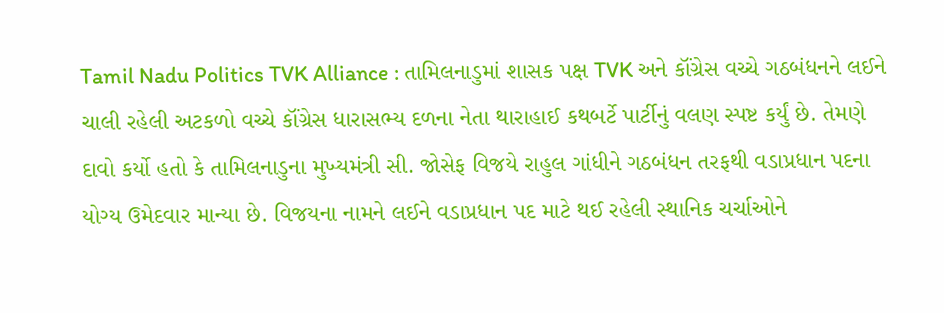Tamil Nadu Politics TVK Alliance : તામિલનાડુમાં શાસક પક્ષ TVK અને કૉંગ્રેસ વચ્ચે ગઠબંધનને લઈને ચાલી રહેલી અટકળો વચ્ચે કૉંગ્રેસ ધારાસભ્ય દળના નેતા થારાહાઈ કથબર્ટે પાર્ટીનું વલણ સ્પષ્ટ કર્યું છે. તેમણે દાવો કર્યો હતો કે તામિલનાડુના મુખ્યમંત્રી સી. જોસેફ વિજયે રાહુલ ગાંધીને ગઠબંધન તરફથી વડાપ્રધાન પદના યોગ્ય ઉમેદવાર માન્યા છે. વિજયના નામને લઈને વડાપ્રધાન પદ માટે થઈ રહેલી સ્થાનિક ચર્ચાઓને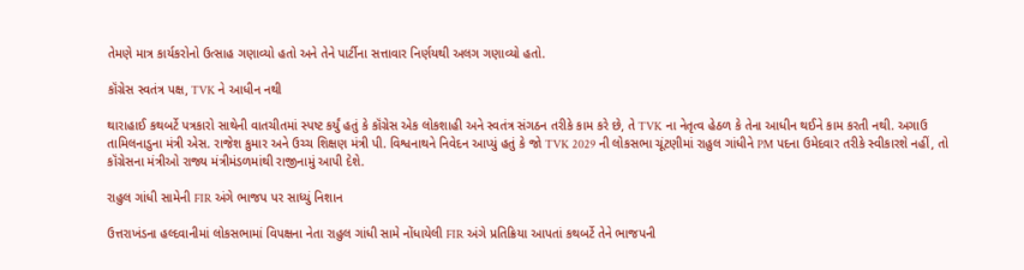તેમણે માત્ર કાર્યકરોનો ઉત્સાહ ગણાવ્યો હતો અને તેને પાર્ટીના સત્તાવાર નિર્ણયથી અલગ ગણાવ્યો હતો.

કૉંગ્રેસ સ્વતંત્ર પક્ષ, TVK ને આધીન નથી

થારાહાઈ કથબર્ટે પત્રકારો સાથેની વાતચીતમાં સ્પષ્ટ કર્યું હતું કે કૉંગ્રેસ એક લોકશાહી અને સ્વતંત્ર સંગઠન તરીકે કામ કરે છે, તે TVK ના નેતૃત્વ હેઠળ કે તેના આધીન થઈને કામ કરતી નથી. અગાઉ તામિલનાડુના મંત્રી એસ. રાજેશ કુમાર અને ઉચ્ચ શિક્ષણ મંત્રી પી. વિશ્વનાથને નિવેદન આપ્યું હતું કે જો TVK 2029 ની લોકસભા ચૂંટણીમાં રાહુલ ગાંધીને PM પદના ઉમેદવાર તરીકે સ્વીકારશે નહીં, તો કૉંગ્રેસના મંત્રીઓ રાજ્ય મંત્રીમંડળમાંથી રાજીનામું આપી દેશે.

રાહુલ ગાંધી સામેની FIR અંગે ભાજપ પર સાધ્યું નિશાન

ઉત્તરાખંડના હલ્દવાનીમાં લોકસભામાં વિપક્ષના નેતા રાહુલ ગાંધી સામે નોંધાયેલી FIR અંગે પ્રતિક્રિયા આપતાં કથબર્ટે તેને ભાજપની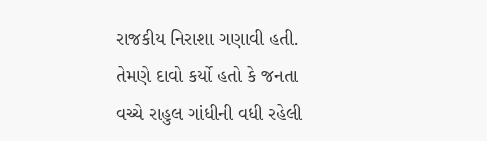રાજકીય નિરાશા ગણાવી હતી. તેમણે દાવો કર્યો હતો કે જનતા વચ્ચે રાહુલ ગાંધીની વધી રહેલી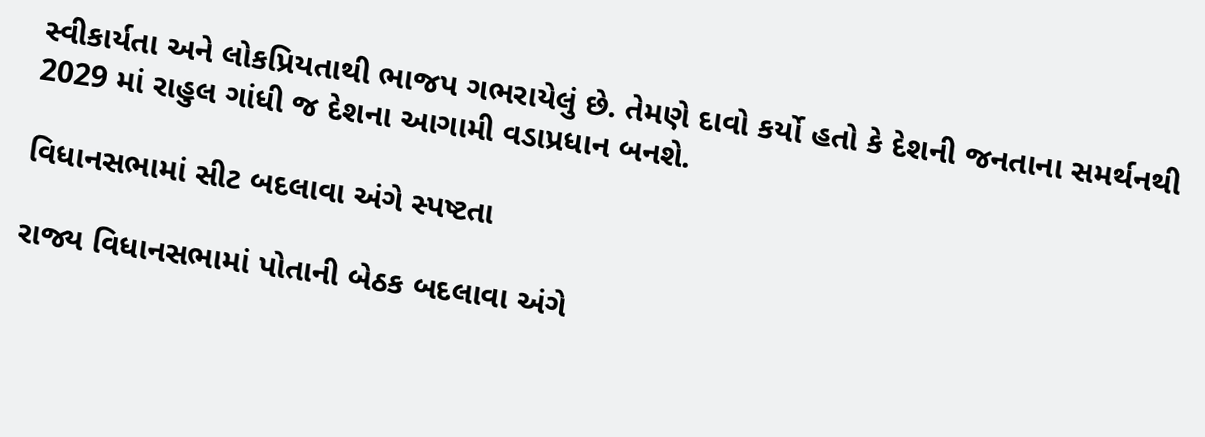સ્વીકાર્યતા અને લોકપ્રિયતાથી ભાજપ ગભરાયેલું છે. તેમણે દાવો કર્યો હતો કે દેશની જનતાના સમર્થનથી 2029 માં રાહુલ ગાંધી જ દેશના આગામી વડાપ્રધાન બનશે.

વિધાનસભામાં સીટ બદલાવા અંગે સ્પષ્ટતા

રાજ્ય વિધાનસભામાં પોતાની બેઠક બદલાવા અંગે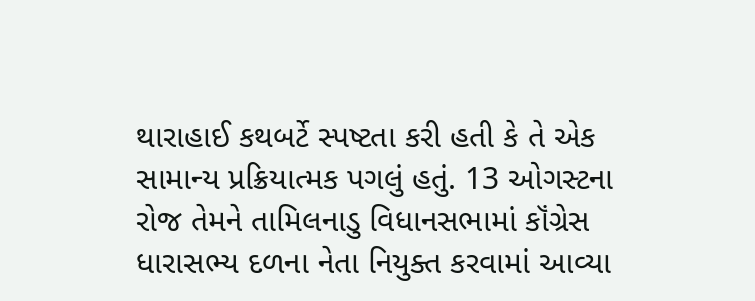થારાહાઈ કથબર્ટે સ્પષ્ટતા કરી હતી કે તે એક સામાન્ય પ્રક્રિયાત્મક પગલું હતું. 13 ઓગસ્ટના રોજ તેમને તામિલનાડુ વિધાનસભામાં કૉંગ્રેસ ધારાસભ્ય દળના નેતા નિયુક્ત કરવામાં આવ્યા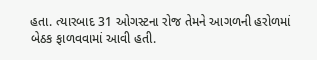હતા. ત્યારબાદ 31 ઓગસ્ટના રોજ તેમને આગળની હરોળમાં બેઠક ફાળવવામાં આવી હતી.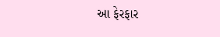આ ફેરફાર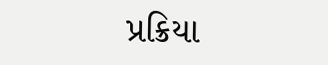પ્રક્રિયા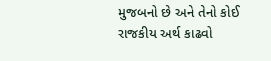મુજબનો છે અને તેનો કોઈ રાજકીય અર્થ કાઢવો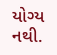યોગ્ય નથી.